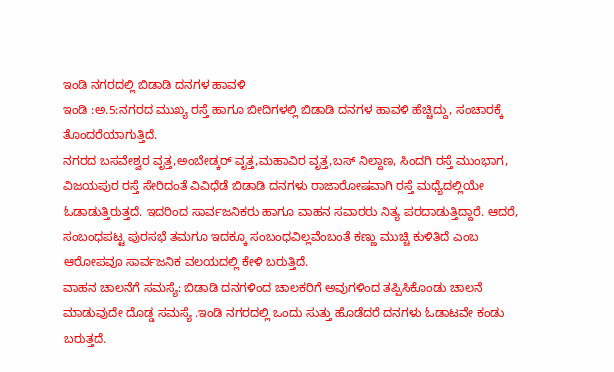ಇಂಡಿ ನಗರದಲ್ಲಿ ಬಿಡಾಡಿ ದನಗಳ ಹಾವಳಿ
ಇಂಡಿ :ಅ.5:ನಗರದ ಮುಖ್ಯ ರಸ್ತೆ ಹಾಗೂ ಬೀದಿಗಳಲ್ಲಿ ಬಿಡಾಡಿ ದನಗಳ ಹಾವಳಿ ಹೆಚ್ಚಿದ್ದು, ಸಂಚಾರಕ್ಕೆ ತೊಂದರೆಯಾಗುತ್ತಿದೆ.
ನಗರದ ಬಸವೇಶ್ವರ ವೃತ್ತ,ಅಂಬೇಡ್ಕರ್ ವೃತ್ತ,ಮಹಾವಿರ ವೃತ್ತ,ಬಸ್ ನಿಲ್ದಾಣ, ಸಿಂದಗಿ ರಸ್ತೆ ಮುಂಭಾಗ, ವಿಜಯಪುರ ರಸ್ತೆ ಸೇರಿದಂತೆ ವಿವಿಧೆಡೆ ಬಿಡಾಡಿ ದನಗಳು ರಾಜಾರೋಷವಾಗಿ ರಸ್ತೆ ಮಧ್ಯೆದಲ್ಲಿಯೇ ಓಡಾಡುತ್ತಿರುತ್ತದೆ. ಇದರಿಂದ ಸಾರ್ವಜನಿಕರು ಹಾಗೂ ವಾಹನ ಸವಾರರು ನಿತ್ಯ ಪರದಾಡುತ್ತಿದ್ದಾರೆ. ಆದರೆ, ಸಂಬಂಧಪಟ್ಟ ಪುರಸಭೆ ತಮಗೂ ಇದಕ್ಕೂ ಸಂಬಂಧವಿಲ್ಲವೆಂಬಂತೆ ಕಣ್ಣು ಮುಚ್ಚಿ ಕುಳಿತಿದೆ ಎಂಬ ಆರೋಪವೂ ಸಾರ್ವಜನಿಕ ವಲಯದಲ್ಲಿ ಕೇಳಿ ಬರುತ್ತಿದೆ.
ವಾಹನ ಚಾಲನೆಗೆ ಸಮಸ್ಯೆ: ಬಿಡಾಡಿ ದನಗಳಿಂದ ಚಾಲಕರಿಗೆ ಅವುಗಳಿಂದ ತಪ್ಪಿಸಿಕೊಂಡು ಚಾಲನೆ ಮಾಡುವುದೇ ದೊಡ್ಡ ಸಮಸ್ಯೆ .ಇಂಡಿ ನಗರದಲ್ಲಿ ಒಂದು ಸುತ್ತು ಹೊಡೆದರೆ ದನಗಳು ಓಡಾಟವೇ ಕಂಡು ಬರುತ್ತದೆ.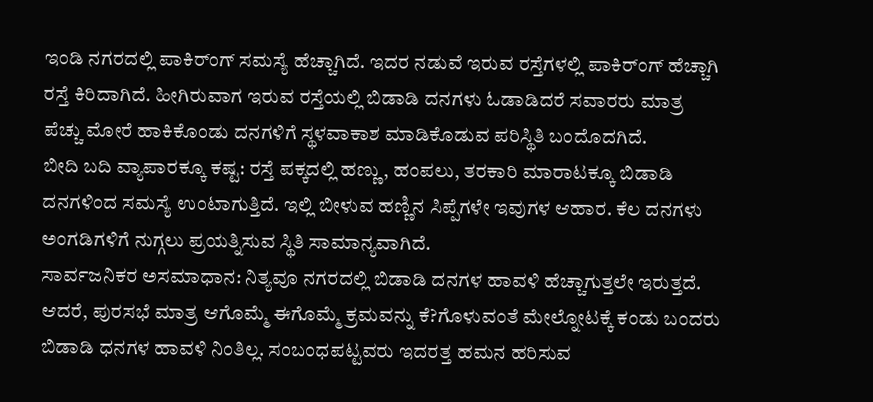ಇಂಡಿ ನಗರದಲ್ಲಿ ಪಾಕಿರ್ಂಗ್ ಸಮಸ್ಯೆ ಹೆಚ್ಚಾಗಿದೆ. ಇದರ ನಡುವೆ ಇರುವ ರಸ್ತೆಗಳಲ್ಲಿ ಪಾಕಿರ್ಂಗ್ ಹೆಚ್ಚಾಗಿ ರಸ್ತೆ ಕಿರಿದಾಗಿದೆ. ಹೀಗಿರುವಾಗ ಇರುವ ರಸ್ತೆಯಲ್ಲಿ ಬಿಡಾಡಿ ದನಗಳು ಓಡಾಡಿದರೆ ಸವಾರರು ಮಾತ್ರ ಪೆಚ್ಚು ಮೋರೆ ಹಾಕಿಕೊಂಡು ದನಗಳಿಗೆ ಸ್ಥಳವಾಕಾಶ ಮಾಡಿಕೊಡುವ ಪರಿಸ್ಥಿತಿ ಬಂದೊದಗಿದೆ.
ಬೀದಿ ಬದಿ ವ್ಯಾಪಾರಕ್ಕೂ ಕಷ್ಟ: ರಸ್ತೆ ಪಕ್ಕದಲ್ಲಿ ಹಣ್ಣು, ಹಂಪಲು, ತರಕಾರಿ ಮಾರಾಟಕ್ಕೂ ಬಿಡಾಡಿ ದನಗಳಿಂದ ಸಮಸ್ಯೆ ಉಂಟಾಗುತ್ತಿದೆ. ಇಲ್ಲಿ ಬೀಳುವ ಹಣ್ಣಿನ ಸಿಪ್ಪೆಗಳೇ ಇವುಗಳ ಆಹಾರ. ಕೆಲ ದನಗಳು ಅಂಗಡಿಗಳಿಗೆ ನುಗ್ಗಲು ಪ್ರಯತ್ನಿಸುವ ಸ್ಥಿತಿ ಸಾಮಾನ್ಯವಾಗಿದೆ.
ಸಾರ್ವಜನಿಕರ ಅಸಮಾಧಾನ: ನಿತ್ಯವೂ ನಗರದಲ್ಲಿ ಬಿಡಾಡಿ ದನಗಳ ಹಾವಳಿ ಹೆಚ್ಚಾಗುತ್ತಲೇ ಇರುತ್ತದೆ. ಆದರೆ, ಪುರಸಭೆ ಮಾತ್ರ ಆಗೊಮ್ಮೆ ಈಗೊಮ್ಮೆ ಕ್ರಮವನ್ನು ಕೆ?ಗೊಳುವಂತೆ ಮೇಲ್ನೋಟಕ್ಕೆ ಕಂಡು ಬಂದರು ಬಿಡಾಡಿ ಧನಗಳ ಹಾವಳಿ ನಿಂತಿಲ್ಲ. ಸಂಬಂಧಪಟ್ಟವರು ಇದರತ್ತ ಹಮನ ಹರಿಸುವ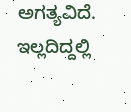ಅಗತ್ಯವಿದೆ. ಇಲ್ಲದಿದ್ದಲ್ಲಿ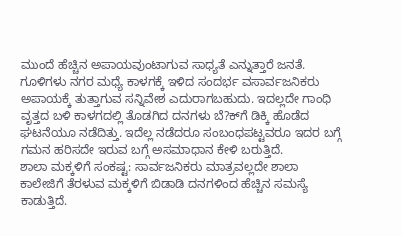ಮುಂದೆ ಹೆಚ್ಚಿನ ಅಪಾಯವುಂಟಾಗುವ ಸಾಧ್ಯತೆ ಎನ್ನುತ್ತಾರೆ ಜನತೆ.
ಗೂಳಿಗಳು ನಗರ ಮಧ್ಯೆ ಕಾಳಗಕ್ಕೆ ಇಳಿದ ಸಂದರ್ಭ ವಸಾರ್ವಜನಿಕರು ಅಪಾಯಕ್ಕೆ ತುತ್ತಾಗುವ ಸನ್ನಿವೇಶ ಎದುರಾಗಬಹುದು. ಇದಲ್ಲದೇ ಗಾಂಧಿ ವೃತ್ತದ ಬಳಿ ಕಾಳಗದಲ್ಲಿ ತೊಡಗಿದ ದನಗಳು ಬೆ?ಕ್‍ಗೆ ಡಿಕ್ಕಿ ಹೊಡೆದ ಘಟನೆಯೂ ನಡೆದಿತ್ತು. ಇದೆಲ್ಲ ನಡೆದರೂ ಸಂಬಂಧಪಟ್ಟವರೂ ಇದರ ಬಗ್ಗೆ ಗಮನ ಹರಿಸದೇ ಇರುವ ಬಗ್ಗೆ ಅಸಮಾಧಾನ ಕೇಳಿ ಬರುತ್ತಿದೆ.
ಶಾಲಾ ಮಕ್ಕಳಿಗೆ ಸಂಕಷ್ಟ: ಸಾರ್ವಜನಿಕರು ಮಾತ್ರವಲ್ಲದೇ ಶಾಲಾ ಕಾಲೇಜಿಗೆ ತೆರಳುವ ಮಕ್ಕಳಿಗೆ ಬಿಡಾಡಿ ದನಗಳಿಂದ ಹೆಚ್ಚಿನ ಸಮಸ್ಯೆ ಕಾಡುತ್ತಿದೆ.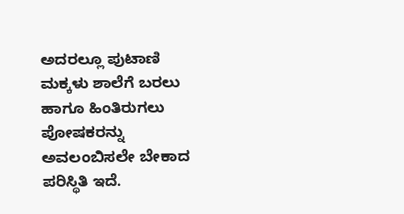ಅದರಲ್ಲೂ ಪುಟಾಣಿ ಮಕ್ಕಳು ಶಾಲೆಗೆ ಬರಲು ಹಾಗೂ ಹಿಂತಿರುಗಲು ಪೋಷಕರನ್ನು ಅವಲಂಬಿಸಲೇ ಬೇಕಾದ ಪರಿಸ್ಥಿತಿ ಇದೆ.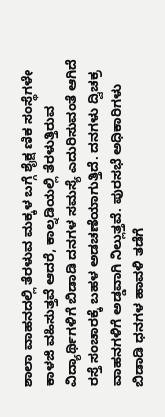ಶಾಲಾ ವಾಹನದಲ್ಲಿ ತೆರಳುವ ಮಕ್ಕಳ ಬಗ್ಗೆ ಶೈಕ್ಷ ಣಿಕ ಸಂಸ್ಥೆಗಳೇ ಕಾಳಜಿ ವಹಿಸುತ್ತವೆ ಆದರೆ, ಕಾಲ್ನಡಿಯಲ್ಲಿ ತೆರಳುತ್ತಿರುವ ವಿದ್ಯಾರ್ಥಿಗಳಿಗೆ ಬಿಡಾಡಿ ದನಗಳ ಸಮಸ್ಯೆ ಎದುರಿಸುವಂತೆ ಆಗಿದೆ
ರಸ್ತೆ ಸಂಚಾರಕ್ಕೆ ಬಹಳ ಅಡಚಣೆಯಾಗುತ್ತಿದೆ. ದನಗಳು ದ್ವಿಚಕ್ರ ವಾಹನಗಳಿಗೆ ಅಡ್ಡವಾಗಿ ನಿಲ್ಲುತ್ತವೆ. ಪುರಸಭೆ ಅಧಿಕಾರಿಗಳು ಬಿಡಾಡಿ ಧನಗಳ ಹಾವಳಿ ತಡೆಗೆ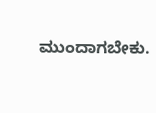ಮುಂದಾಗಬೇಕು.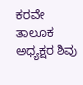ಕರವೇ ತಾಲೂಕ ಅಧ್ಯಕ್ಷರ ಶಿವು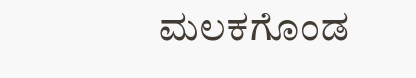ಮಲಕಗೊಂಡ